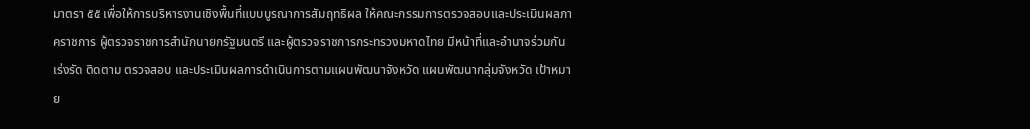มาตรา ๕๕ เพื่อให้การบริหารงานเชิงพื้นที่แบบบูรณาการสัมฤทธิผล ให้คณะกรรมการตรวจสอบและประเมินผลภาคราชการ ผู้ตรวจราชการสำนักนายกรัฐมนตรี และผู้ตรวจราชการกระทรวงมหาดไทย มีหน้าที่และอำนาจร่วมกันเร่งรัด ติดตาม ตรวจสอบ และประเมินผลการดำเนินการตามแผนพัฒนาจังหวัด แผนพัฒนากลุ่มจังหวัด เป้าหมาย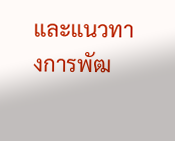และแนวทางการพัฒ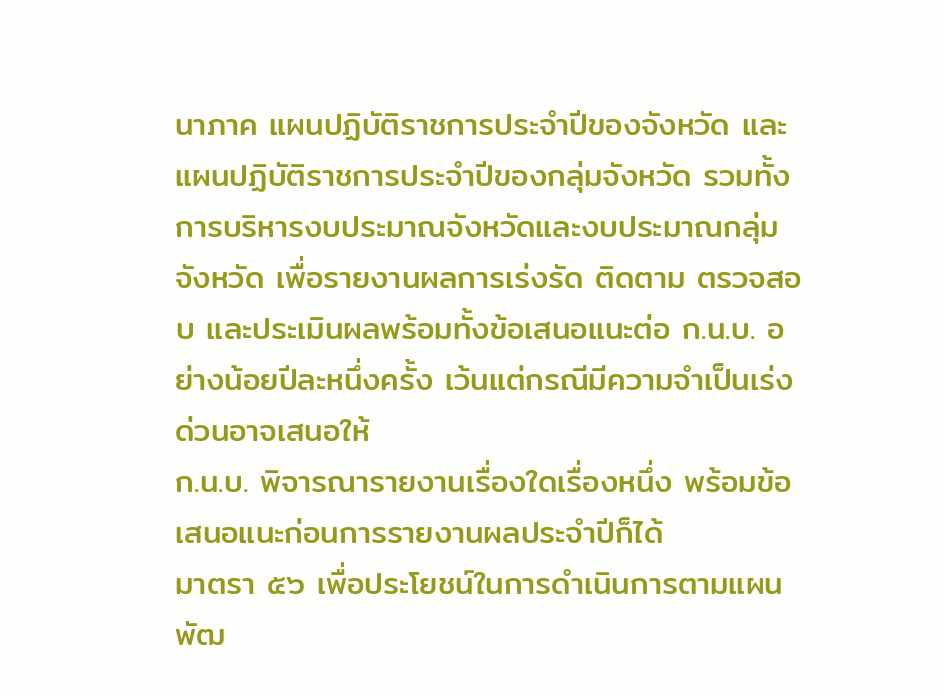นาภาค แผนปฏิบัติราชการประจำปีของจังหวัด และแผนปฏิบัติราชการประจำปีของกลุ่มจังหวัด รวมทั้งการบริหารงบประมาณจังหวัดและงบประมาณกลุ่มจังหวัด เพื่อรายงานผลการเร่งรัด ติดตาม ตรวจสอบ และประเมินผลพร้อมทั้งข้อเสนอแนะต่อ ก.น.บ. อย่างน้อยปีละหนึ่งครั้ง เว้นแต่กรณีมีความจำเป็นเร่งด่วนอาจเสนอให้
ก.น.บ. พิจารณารายงานเรื่องใดเรื่องหนึ่ง พร้อมข้อเสนอแนะก่อนการรายงานผลประจำปีก็ได้
มาตรา ๕๖ เพื่อประโยชน์ในการดำเนินการตามแผนพัฒ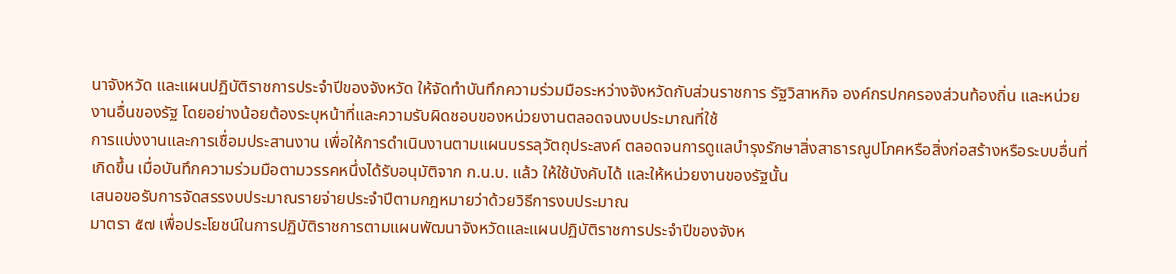นาจังหวัด และแผนปฏิบัติราชการประจำปีของจังหวัด ให้จัดทำบันทึกความร่วมมือระหว่างจังหวัดกับส่วนราชการ รัฐวิสาหกิจ องค์กรปกครองส่วนท้องถิ่น และหน่วยงานอื่นของรัฐ โดยอย่างน้อยต้องระบุหน้าที่และความรับผิดชอบของหน่วยงานตลอดจนงบประมาณที่ใช้
การแบ่งงานและการเชื่อมประสานงาน เพื่อให้การดำเนินงานตามแผนบรรลุวัตถุประสงค์ ตลอดจนการดูแลบำรุงรักษาสิ่งสาธารณูปโภคหรือสิ่งก่อสร้างหรือระบบอื่นที่เกิดขึ้น เมื่อบันทึกความร่วมมือตามวรรคหนึ่งได้รับอนุมัติจาก ก.น.บ. แล้ว ให้ใช้บังคับได้ และให้หน่วยงานของรัฐนั้น
เสนอขอรับการจัดสรรงบประมาณรายจ่ายประจำปีตามกฎหมายว่าด้วยวิธีการงบประมาณ
มาตรา ๕๗ เพื่อประโยชน์ในการปฏิบัติราชการตามแผนพัฒนาจังหวัดและแผนปฏิบัติราชการประจำปีของจังห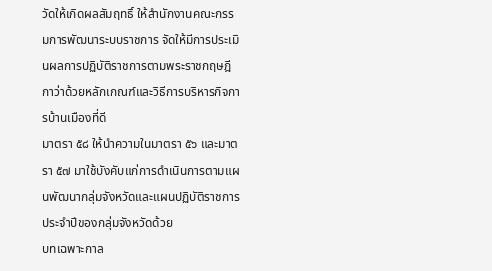วัดให้เกิดผลสัมฤทธิ์ ให้สำนักงานคณะกรรมการพัฒนาระบบราชการ จัดให้มีการประเมินผลการปฏิบัติราชการตามพระราชกฤษฎีกาว่าด้วยหลักเกณฑ์และวิธีการบริหารกิจการบ้านเมืองที่ดี
มาตรา ๕๘ ให้นำความในมาตรา ๕๖ และมาตรา ๕๗ มาใช้บังคับแก่การดำเนินการตามแผนพัฒนากลุ่มจังหวัดและแผนปฏิบัติราชการประจำปีของกลุ่มจังหวัดด้วย
บทเฉพาะกาล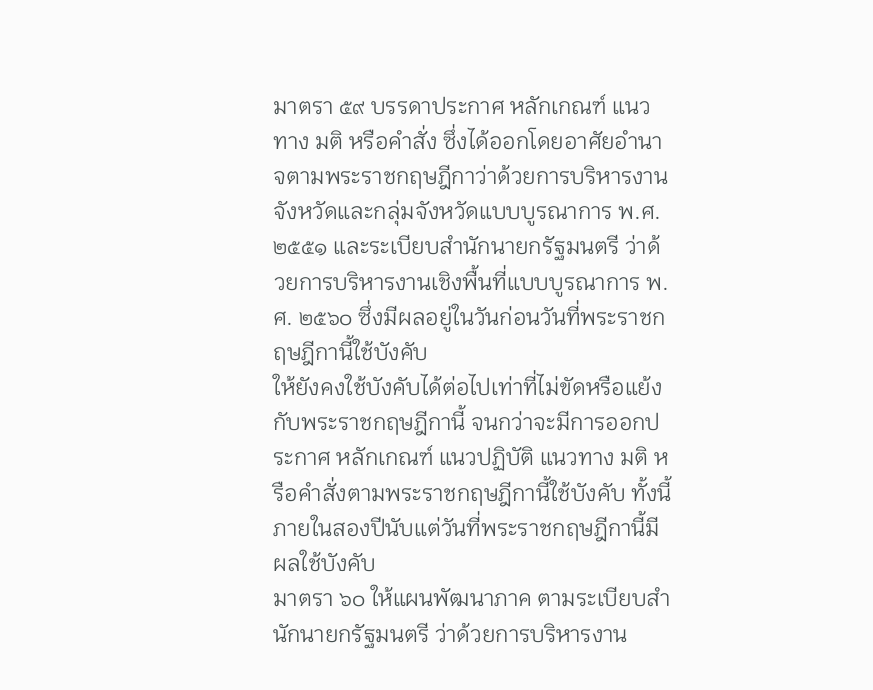มาตรา ๕๙ บรรดาประกาศ หลักเกณฑ์ แนวทาง มติ หรือคำสั่ง ซึ่งได้ออกโดยอาศัยอำนาจตามพระราชกฤษฎีกาว่าด้วยการบริหารงานจังหวัดและกลุ่มจังหวัดแบบบูรณาการ พ.ศ. ๒๕๕๑ และระเบียบสำนักนายกรัฐมนตรี ว่าด้วยการบริหารงานเชิงพื้นที่แบบบูรณาการ พ.ศ. ๒๕๖๐ ซึ่งมีผลอยู่ในวันก่อนวันที่พระราชกฤษฎีกานี้ใช้บังคับ
ให้ยังคงใช้บังคับได้ต่อไปเท่าที่ไม่ขัดหรือแย้งกับพระราชกฤษฎีกานี้ จนกว่าจะมีการออกประกาศ หลักเกณฑ์ แนวปฏิบัติ แนวทาง มติ หรือคำสั่งตามพระราชกฤษฎีกานี้ใช้บังคับ ทั้งนี้ ภายในสองปีนับแต่วันที่พระราชกฤษฎีกานี้มีผลใช้บังคับ
มาตรา ๖๐ ให้แผนพัฒนาภาค ตามระเบียบสำนักนายกรัฐมนตรี ว่าด้วยการบริหารงาน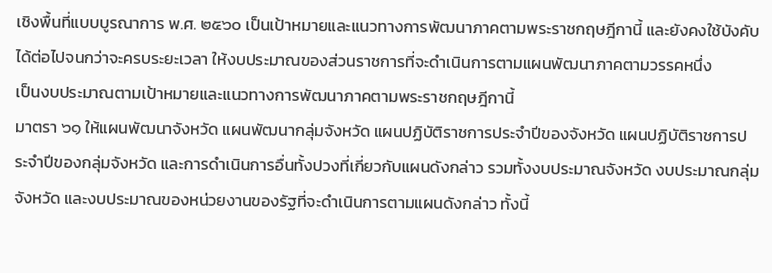เชิงพื้นที่แบบบูรณาการ พ.ศ. ๒๕๖๐ เป็นเป้าหมายและแนวทางการพัฒนาภาคตามพระราชกฤษฎีกานี้ และยังคงใช้บังคับได้ต่อไปจนกว่าจะครบระยะเวลา ให้งบประมาณของส่วนราชการที่จะดำเนินการตามแผนพัฒนาภาคตามวรรคหนึ่ง
เป็นงบประมาณตามเป้าหมายและแนวทางการพัฒนาภาคตามพระราชกฤษฎีกานี้
มาตรา ๖๑ ให้แผนพัฒนาจังหวัด แผนพัฒนากลุ่มจังหวัด แผนปฏิบัติราชการประจำปีของจังหวัด แผนปฏิบัติราชการประจำปีของกลุ่มจังหวัด และการดำเนินการอื่นทั้งปวงที่เกี่ยวกับแผนดังกล่าว รวมทั้งงบประมาณจังหวัด งบประมาณกลุ่มจังหวัด และงบประมาณของหน่วยงานของรัฐที่จะดำเนินการตามแผนดังกล่าว ทั้งนี้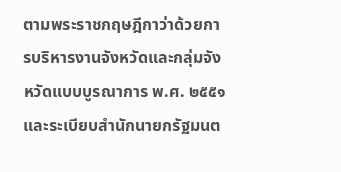ตามพระราชกฤษฎีกาว่าด้วยการบริหารงานจังหวัดและกลุ่มจังหวัดแบบบูรณาการ พ.ศ. ๒๕๕๑ และระเบียบสำนักนายกรัฐมนต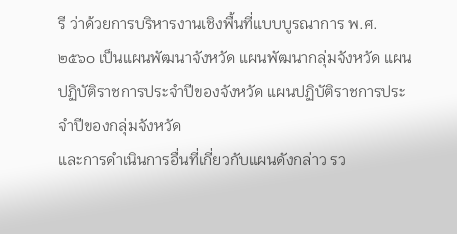รี ว่าด้วยการบริหารงานเชิงพื้นที่แบบบูรณาการ พ.ศ. ๒๕๖๐ เป็นแผนพัฒนาจังหวัด แผนพัฒนากลุ่มจังหวัด แผนปฏิบัติราชการประจำปีของจังหวัด แผนปฏิบัติราชการประจำปีของกลุ่มจังหวัด
และการดำเนินการอื่นที่เกี่ยวกับแผนดังกล่าว รว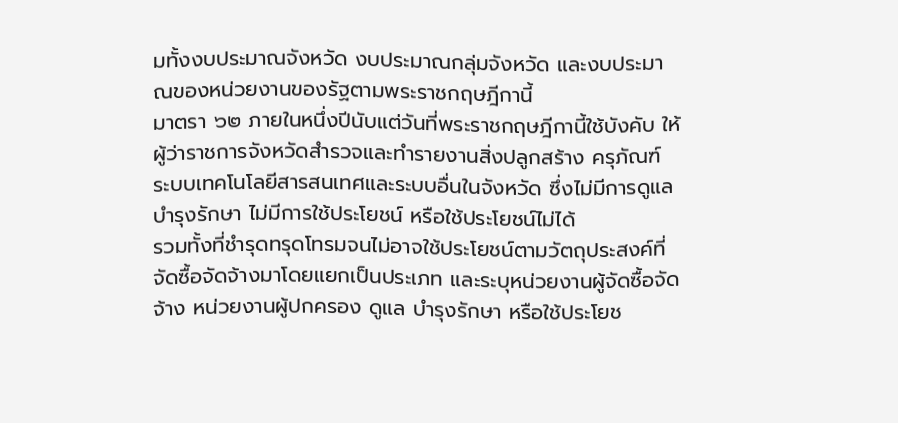มทั้งงบประมาณจังหวัด งบประมาณกลุ่มจังหวัด และงบประมาณของหน่วยงานของรัฐตามพระราชกฤษฎีกานี้
มาตรา ๖๒ ภายในหนึ่งปีนับแต่วันที่พระราชกฤษฎีกานี้ใช้บังคับ ให้ผู้ว่าราชการจังหวัดสำรวจและทำรายงานสิ่งปลูกสร้าง ครุภัณฑ์ ระบบเทคโนโลยีสารสนเทศและระบบอื่นในจังหวัด ซึ่งไม่มีการดูแล บำรุงรักษา ไม่มีการใช้ประโยชน์ หรือใช้ประโยชน์ไม่ได้
รวมทั้งที่ชำรุดทรุดโทรมจนไม่อาจใช้ประโยชน์ตามวัตถุประสงค์ที่จัดซื้อจัดจ้างมาโดยแยกเป็นประเภท และระบุหน่วยงานผู้จัดซื้อจัดจ้าง หน่วยงานผู้ปกครอง ดูแล บำรุงรักษา หรือใช้ประโยช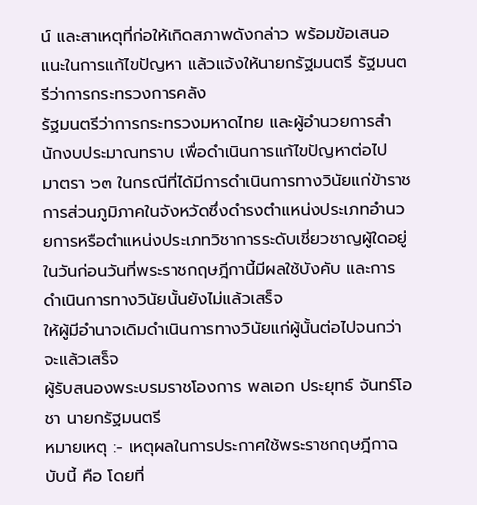น์ และสาเหตุที่ก่อให้เกิดสภาพดังกล่าว พร้อมข้อเสนอแนะในการแก้ไขปัญหา แล้วแจ้งให้นายกรัฐมนตรี รัฐมนตรีว่าการกระทรวงการคลัง
รัฐมนตรีว่าการกระทรวงมหาดไทย และผู้อำนวยการสำนักงบประมาณทราบ เพื่อดำเนินการแก้ไขปัญหาต่อไป
มาตรา ๖๓ ในกรณีที่ได้มีการดำเนินการทางวินัยแก่ข้าราชการส่วนภูมิภาคในจังหวัดซึ่งดำรงตำแหน่งประเภทอำนวยการหรือตำแหน่งประเภทวิชาการระดับเชี่ยวชาญผู้ใดอยู่ในวันก่อนวันที่พระราชกฤษฎีกานี้มีผลใช้บังคับ และการดำเนินการทางวินัยนั้นยังไม่แล้วเสร็จ
ให้ผู้มีอำนาจเดิมดำเนินการทางวินัยแก่ผู้นั้นต่อไปจนกว่าจะแล้วเสร็จ
ผู้รับสนองพระบรมราชโองการ พลเอก ประยุทธ์ จันทร์โอชา นายกรัฐมนตรี
หมายเหตุ :- เหตุผลในการประกาศใช้พระราชกฤษฎีกาฉบับนี้ คือ โดยที่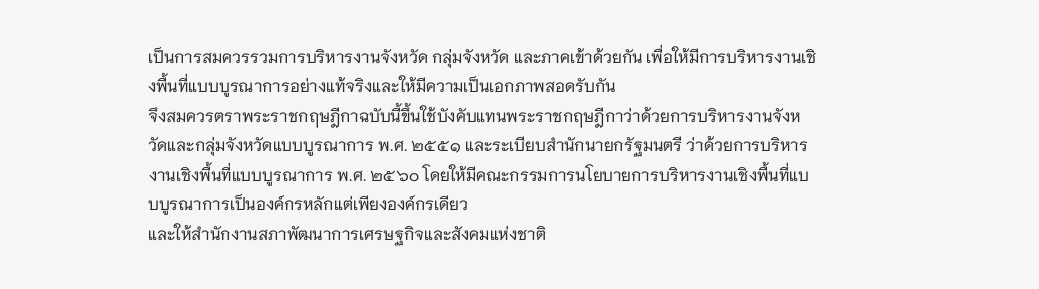เป็นการสมควรรวมการบริหารงานจังหวัด กลุ่มจังหวัด และภาคเข้าด้วยกัน เพื่อให้มีการบริหารงานเชิงพื้นที่แบบบูรณาการอย่างแท้จริงและให้มีความเป็นเอกภาพสอดรับกัน
จึงสมควรตราพระราชกฤษฎีกาฉบับนี้ขึ้นใช้บังคับแทนพระราชกฤษฎีกาว่าด้วยการบริหารงานจังหวัดและกลุ่มจังหวัดแบบบูรณาการ พ.ศ. ๒๕๕๑ และระเบียบสำนักนายกรัฐมนตรี ว่าด้วยการบริหารงานเชิงพื้นที่แบบบูรณาการ พ.ศ. ๒๕๖๐ โดยให้มีคณะกรรมการนโยบายการบริหารงานเชิงพื้นที่แบบบูรณาการเป็นองค์กรหลักแต่เพียงองค์กรเดียว
และให้สำนักงานสภาพัฒนาการเศรษฐกิจและสังคมแห่งชาติ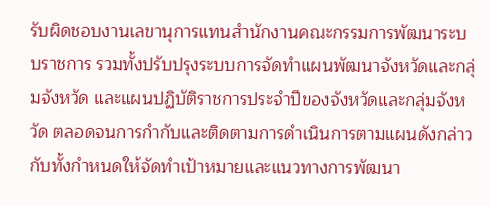รับผิดชอบงานเลขานุการแทนสำนักงานคณะกรรมการพัฒนาระบบราชการ รวมทั้งปรับปรุงระบบการจัดทำแผนพัฒนาจังหวัดและกลุ่มจังหวัด และแผนปฏิบัติราชการประจำปีของจังหวัดและกลุ่มจังหวัด ตลอดจนการกำกับและติดตามการดำเนินการตามแผนดังกล่าว
กับทั้งกำหนดให้จัดทำเป้าหมายและแนวทางการพัฒนา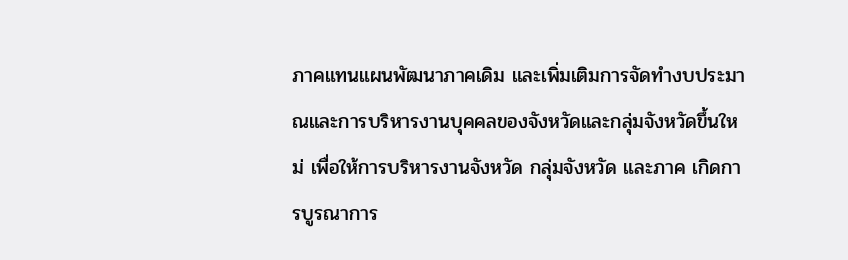ภาคแทนแผนพัฒนาภาคเดิม และเพิ่มเติมการจัดทำงบประมาณและการบริหารงานบุคคลของจังหวัดและกลุ่มจังหวัดขึ้นใหม่ เพื่อให้การบริหารงานจังหวัด กลุ่มจังหวัด และภาค เกิดการบูรณาการ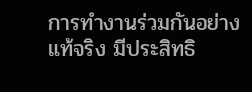การทำงานร่วมกันอย่างแท้จริง มีประสิทธิ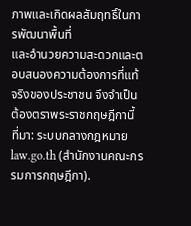ภาพและเกิดผลสัมฤทธิ์ในการพัฒนาพื้นที่
และอำนวยความสะดวกและตอบสนองความต้องการที่แท้จริงของประชาชน จึงจำเป็นต้องตราพระราชกฤษฎีกานี้
ที่มา: ระบบกลางกฎหมาย law.go.th (สำนักงานคณะกรรมการกฤษฎีกา).